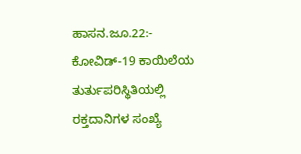ಹಾಸನ.ಜೂ.22:- ಕೋವಿಡ್-19 ಕಾಯಿಲೆಯ ತುರ್ತುಪರಿಸ್ಥಿತಿಯಲ್ಲಿ ರಕ್ತದಾನಿಗಳ ಸಂಖ್ಯೆ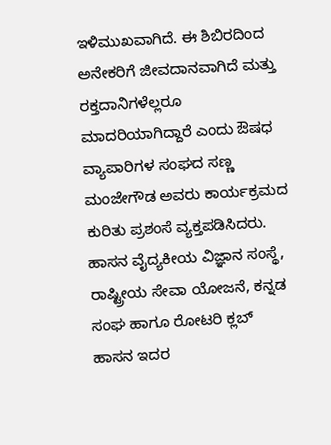ಇಳಿಮುಖವಾಗಿದೆ. ಈ ಶಿಬಿರದಿಂದ ಅನೇಕರಿಗೆ ಜೀವದಾನವಾಗಿದೆ ಮತ್ತು ರಕ್ತದಾನಿಗಳೆಲ್ಲರೂ ಮಾದರಿಯಾಗಿದ್ದಾರೆ ಎಂದು ಔಷಧ ವ್ಯಾಪಾರಿಗಳ ಸಂಘದ ಸಣ್ಣ ಮಂಜೇಗೌಡ ಅವರು ಕಾರ್ಯಕ್ರಮದ ಕುರಿತು ಪ್ರಶಂಸೆ ವ್ಯಕ್ತಪಡಿಸಿದರು.
ಹಾಸನ ವೈದ್ಯಕೀಯ ವಿಜ್ಞಾನ ಸಂಸ್ಥೆ, ರಾಷ್ಟ್ರೀಯ ಸೇವಾ ಯೋಜನೆ, ಕನ್ನಡ ಸಂಘ ಹಾಗೂ ರೋಟರಿ ಕ್ಲಬ್ ಹಾಸನ ಇದರ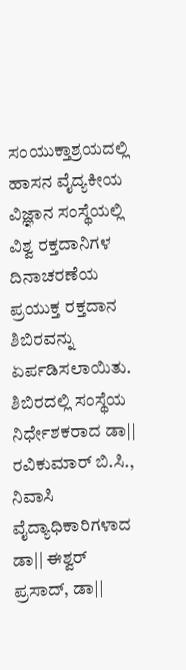ಸಂಯುಕ್ತಾಶ್ರಯದಲ್ಲಿ ಹಾಸನ ವೈದ್ಯಕೀಯ ವಿಜ್ಞಾನ ಸಂಸ್ಥೆಯಲ್ಲಿ ವಿಶ್ವ ರಕ್ತದಾನಿಗಳ ದಿನಾಚರಣೆಯ ಪ್ರಯುಕ್ತ ರಕ್ತದಾನ ಶಿಬಿರವನ್ನು ಏರ್ಪಡಿಸಲಾಯಿತು.
ಶಿಬಿರದಲ್ಲಿ ಸಂಸ್ಥೆಯ ನಿರ್ಧೇಶಕರಾದ ಡಾ|| ರವಿಕುಮಾರ್ ಬಿ.ಸಿ., ನಿವಾಸಿ ವೈದ್ಯಾಧಿಕಾರಿಗಳಾದ ಡಾ|| ಈಶ್ವರ್ ಪ್ರಸಾದ್, ಡಾ||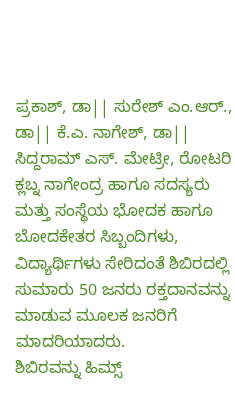ಪ್ರಕಾಶ್, ಡಾ|| ಸುರೇಶ್ ಎಂ.ಆರ್., ಡಾ|| ಕೆ.ಎ. ನಾಗೇಶ್, ಡಾ|| ಸಿದ್ದರಾಮ್ ಎಸ್. ಮೇಟ್ರೀ, ರೋಟರಿ ಕ್ಲಬ್ನ ನಾಗೇಂದ್ರ ಹಾಗೂ ಸದಸ್ಯರು ಮತ್ತು ಸಂಸ್ಥೆಯ ಭೋದಕ ಹಾಗೂ ಬೋದಕೇತರ ಸಿಬ್ಬಂದಿಗಳು, ವಿದ್ಯಾರ್ಥಿಗಳು ಸೇರಿದಂತೆ ಶಿಬಿರದಲ್ಲಿ ಸುಮಾರು 50 ಜನರು ರಕ್ತದಾನವನ್ನು ಮಾಡುವ ಮೂಲಕ ಜನರಿಗೆ ಮಾದರಿಯಾದರು.
ಶಿಬಿರವನ್ನು ಹಿಮ್ಸ್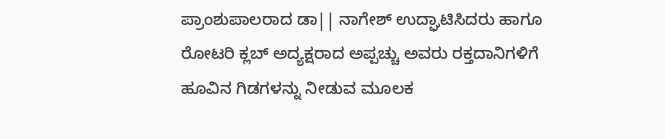ಪ್ರಾಂಶುಪಾಲರಾದ ಡಾ|| ನಾಗೇಶ್ ಉದ್ಘಾಟಿಸಿದರು ಹಾಗೂ ರೋಟರಿ ಕ್ಲಬ್ ಅದ್ಯಕ್ಷರಾದ ಅಪ್ಪಚ್ಚು ಅವರು ರಕ್ತದಾನಿಗಳಿಗೆ ಹೂವಿನ ಗಿಡಗಳನ್ನು ನೀಡುವ ಮೂಲಕ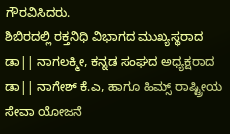ಗೌರವಿಸಿದರು.
ಶಿಬಿರದಲ್ಲಿ ರಕ್ತನಿಧಿ ವಿಭಾಗದ ಮುಖ್ಯಸ್ಥರಾದ ಡಾ|| ನಾಗಲಕ್ಮೀ, ಕನ್ನಡ ಸಂಘದ ಅಧ್ಯಕ್ಷರಾದ ಡಾ|| ನಾಗೇಶ್ ಕೆ.ಎ, ಹಾಗೂ ಹಿಮ್ಸ್ ರಾಷ್ಟ್ರೀಯ ಸೇವಾ ಯೋಜನೆ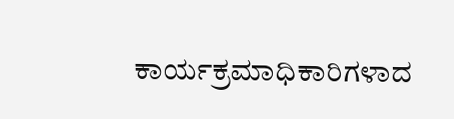ಕಾರ್ಯಕ್ರಮಾಧಿಕಾರಿಗಳಾದ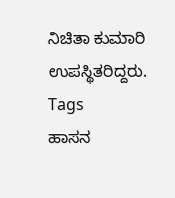ನಿಚಿತಾ ಕುಮಾರಿ ಉಪಸ್ಥಿತರಿದ್ದರು.
Tags
ಹಾಸನ